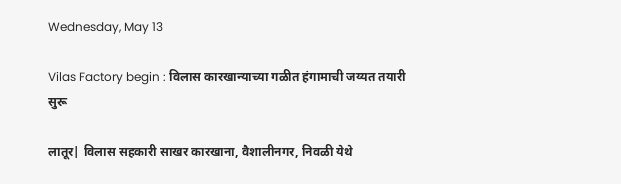Wednesday, May 13

Vilas Factory begin : विलास कारखान्याच्या गळीत हंगामाची जय्यत तयारी सुरू

लातूर| विलास सहकारी साखर कारखाना, वैशालीनगर, निवळी येथे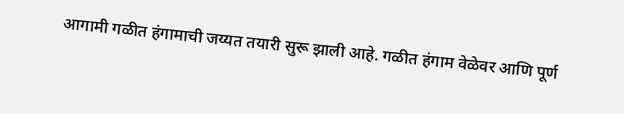आगामी गळीत हंगामाची जय्यत तयारी सुरू झाली आहे. गळीत हंगाम वेळेवर आणि पूर्ण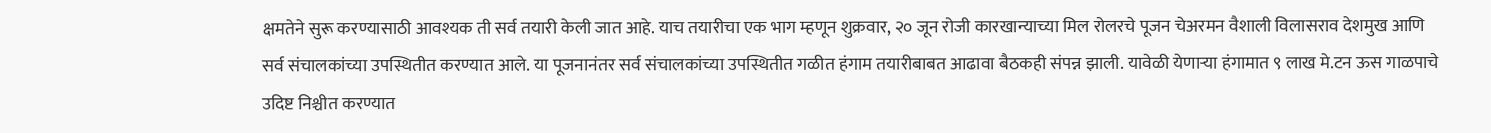क्षमतेने सुरू करण्यासाठी आवश्यक ती सर्व तयारी केली जात आहे. याच तयारीचा एक भाग म्हणून शुक्रवार, २० जून रोजी कारखान्याच्या मिल रोलरचे पूजन चेअरमन वैशाली विलासराव देशमुख आणि सर्व संचालकांच्या उपस्थितीत करण्यात आले. या पूजनानंतर सर्व संचालकांच्या उपस्थितीत गळीत हंगाम तयारीबाबत आढावा बैठकही संपन्न झाली. यावेळी येणाऱ्या हंगामात ९ लाख मे.टन ऊस गाळपाचे उदिष्ट निश्चीत करण्यात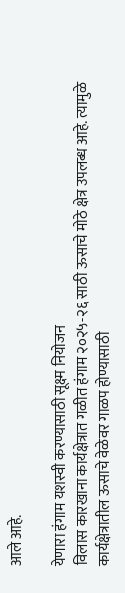आले आहे.

येणारा हंगाम यशस्वी करण्यासाठी सूक्ष्म नियोजन
विलास कारखाना कार्यक्षेत्रात गळीत हंगाम २०२५-२६ साठी ऊसाचे मोठे क्षेत्र उपलब्ध आहे. त्यामुळे कार्यक्षेत्रातील ऊसाचे वेळेवर गाळप होण्यासाठी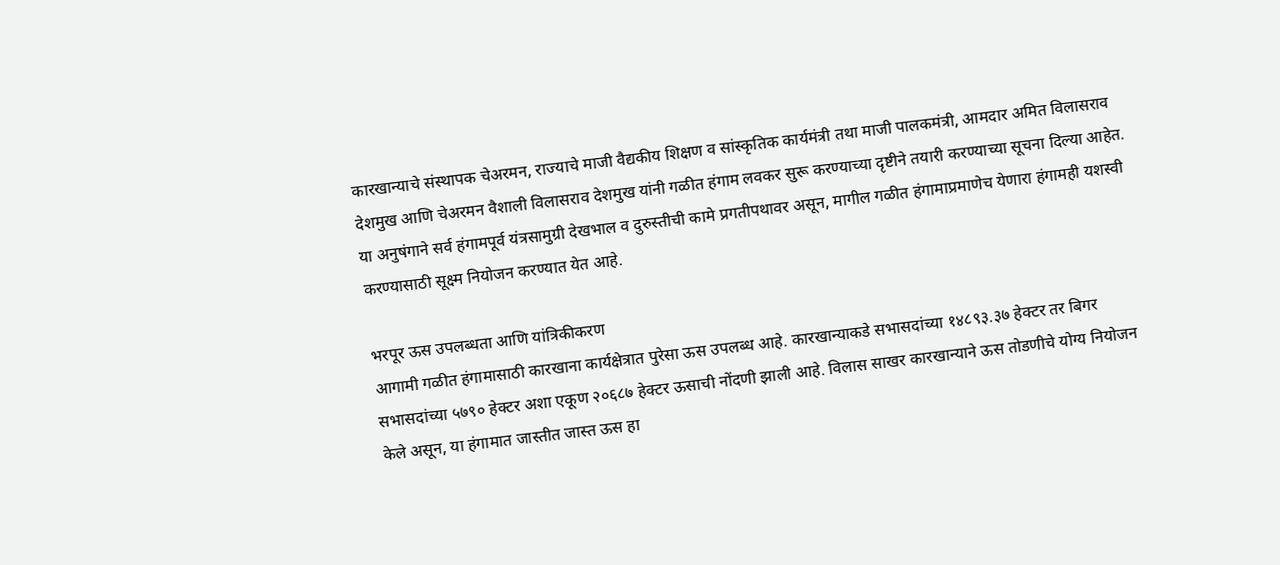कारखान्याचे संस्थापक चेअरमन, राज्याचे माजी वैद्यकीय शिक्षण व सांस्कृतिक कार्यमंत्री तथा माजी पालकमंत्री, आमदार अमित विलासराव देशमुख आणि चेअरमन वैशाली विलासराव देशमुख यांनी गळीत हंगाम लवकर सुरू करण्याच्या दृष्टीने तयारी करण्याच्या सूचना दिल्या आहेत. या अनुषंगाने सर्व हंगामपूर्व यंत्रसामुग्री देखभाल व दुरुस्तीची कामे प्रगतीपथावर असून, मागील गळीत हंगामाप्रमाणेच येणारा हंगामही यशस्वी करण्यासाठी सूक्ष्म नियोजन करण्यात येत आहे.

भरपूर ऊस उपलब्धता आणि यांत्रिकीकरण
आगामी गळीत हंगामासाठी कारखाना कार्यक्षेत्रात पुरेसा ऊस उपलब्ध आहे. कारखान्याकडे सभासदांच्या १४८९३.३७ हेक्टर तर बिगर सभासदांच्या ५७९० हेक्टर अशा एकूण २०६८७ हेक्टर ऊसाची नोंदणी झाली आहे. विलास साखर कारखान्याने ऊस तोडणीचे योग्य नियोजन केले असून, या हंगामात जास्तीत जास्त ऊस हा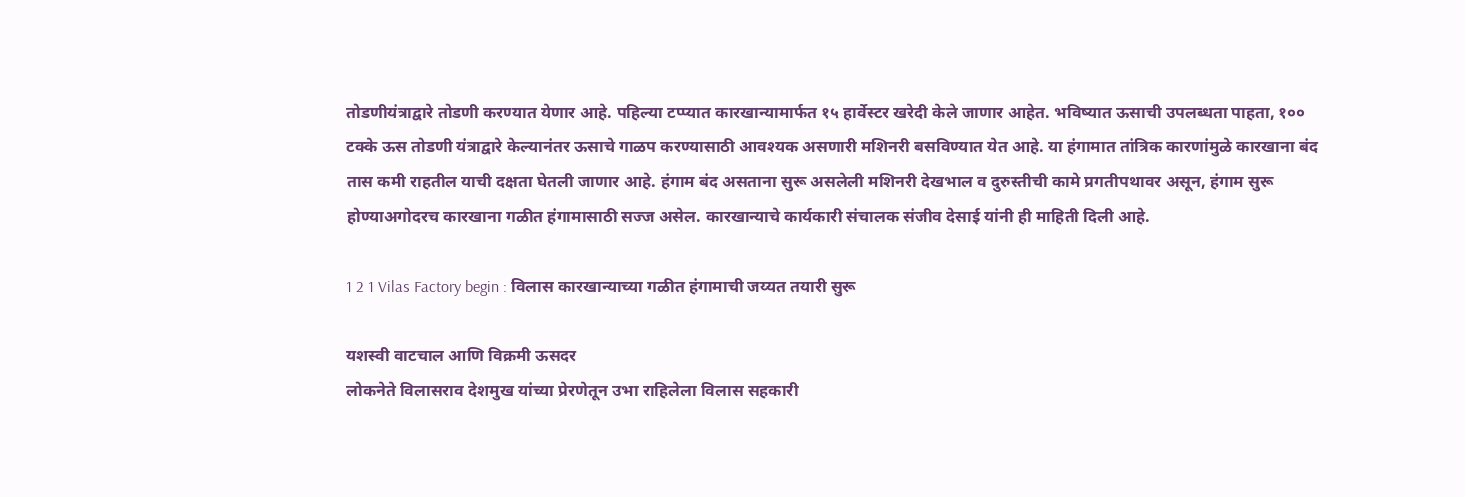तोडणीयंत्राद्वारे तोडणी करण्यात येणार आहे. पहिल्या टप्प्यात कारखान्यामार्फत १५ हार्वेस्टर खरेदी केले जाणार आहेत. भविष्यात ऊसाची उपलब्धता पाहता, १०० टक्के ऊस तोडणी यंत्राद्वारे केल्यानंतर ऊसाचे गाळप करण्यासाठी आवश्यक असणारी मशिनरी बसविण्यात येत आहे. या हंगामात तांत्रिक कारणांमुळे कारखाना बंद तास कमी राहतील याची दक्षता घेतली जाणार आहे. हंगाम बंद असताना सुरू असलेली मशिनरी देखभाल व दुरुस्तीची कामे प्रगतीपथावर असून, हंगाम सुरू होण्याअगोदरच कारखाना गळीत हंगामासाठी सज्ज असेल. कारखान्याचे कार्यकारी संचालक संजीव देसाई यांनी ही माहिती दिली आहे.

1 2 1 Vilas Factory begin : विलास कारखान्याच्या गळीत हंगामाची जय्यत तयारी सुरू

यशस्वी वाटचाल आणि विक्रमी ऊसदर
लोकनेते विलासराव देशमुख यांच्या प्रेरणेतून उभा राहिलेला विलास सहकारी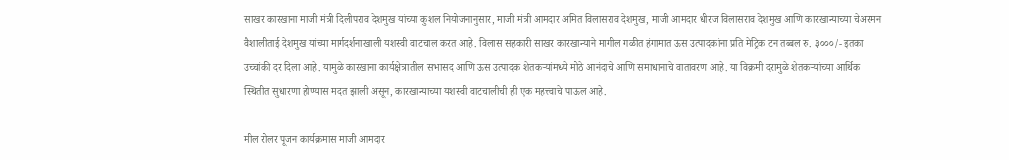साखर कारखाना माजी मंत्री दिलीपराव देशमुख यांच्या कुशल नियोजनानुसार, माजी मंत्री आमदार अमित विलासराव देशमुख, माजी आमदार धीरज विलासराव देशमुख आणि कारखान्याच्या चेअरमन वैशालीताई देशमुख यांच्या मार्गदर्शनाखाली यशस्वी वाटचाल करत आहे. विलास सहकारी साखर कारखान्याने मागील गळीत हंगामात ऊस उत्पादकांना प्रति मेट्रिक टन तब्बल रु. ३०००/- इतका उच्चांकी दर दिला आहे. यामुळे कारखाना कार्यक्षेत्रातील सभासद आणि ऊस उत्पादक शेतकऱ्यांमध्ये मोठे आनंदाचे आणि समाधानाचे वातावरण आहे. या विक्रमी दरामुळे शेतकऱ्यांच्या आर्थिक स्थितीत सुधारणा होण्यास मदत झाली असून, कारखान्याच्या यशस्वी वाटचालीची ही एक महत्त्वाचे पाऊल आहे.

मील रोलर पूजन कार्यक्रमास माजी आमदार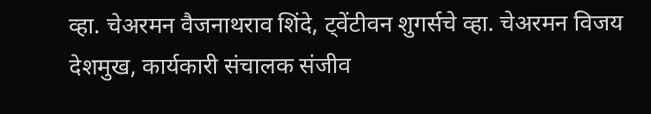व्हा. चेअरमन वैजनाथराव शिंदे, ट्वेंटीवन शुगर्सचे व्हा. चेअरमन विजय देशमुख, कार्यकारी संचालक संजीव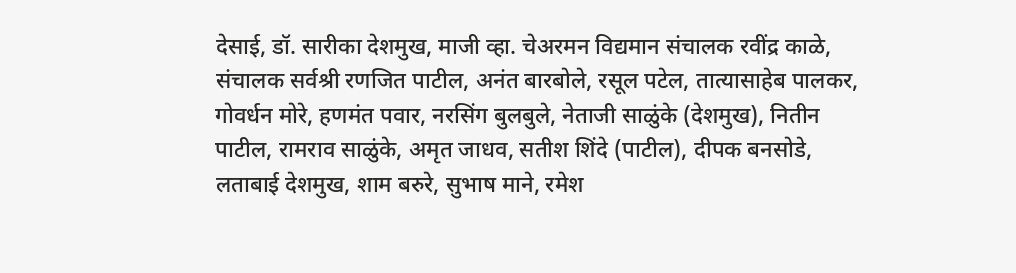देसाई, डॉ. सारीका देशमुख, माजी व्हा. चेअरमन विद्यमान संचालक रवींद्र काळे, संचालक सर्वश्री रणजित पाटील, अनंत बारबोले, रसूल पटेल, तात्यासाहेब पालकर, गोवर्धन मोरे, हणमंत पवार, नरसिंग बुलबुले, नेताजी साळुंके (देशमुख), नितीन पाटील, रामराव साळुंके, अमृत जाधव, सतीश शिंदे (पाटील), दीपक बनसोडे, लताबाई देशमुख, शाम बरुरे, सुभाष माने, रमेश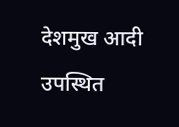देशमुख आदी उपस्थित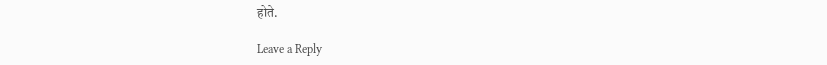होते.

Leave a Reply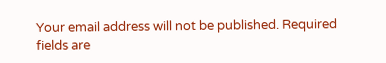Your email address will not be published. Required fields are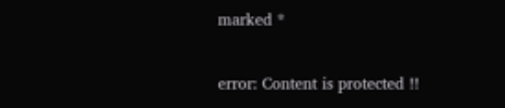marked *

error: Content is protected !!